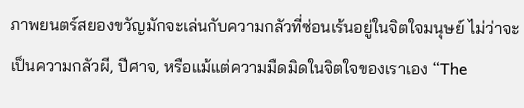ภาพยนตร์สยองขวัญมักจะเล่นกับความกลัวที่ซ่อนเร้นอยู่ในจิตใจมนุษย์ ไม่ว่าจะเป็นความกลัวผี, ปีศาจ, หรือแม้แต่ความมืดมิดในจิตใจของเราเอง “The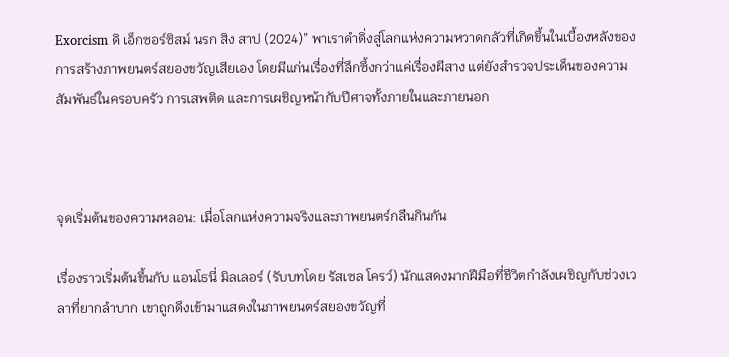Exorcism ดิ เอ็กซอร์ซิสม์ นรก สิง สาป (2024)” พาเราดำดิ่งสู่โลกแห่งความหวาดกลัวที่เกิดขึ้นในเบื้องหลังของการสร้างภาพยนตร์สยองขวัญเสียเอง โดยมีแก่นเรื่องที่ลึกซึ้งกว่าแค่เรื่องผีสาง แต่ยังสำรวจประเด็นของความสัมพันธ์ในครอบครัว การเสพติด และการเผชิญหน้ากับปีศาจทั้งภายในและภายนอก



จุดเริ่มต้นของความหลอน: เมื่อโลกแห่งความจริงและภาพยนตร์กลืนกินกัน

เรื่องราวเริ่มต้นขึ้นกับ แอนโธนี่ มิลเลอร์ (รับบทโดย รัสเซล โครว์) นักแสดงมากฝีมือที่ชีวิตกำลังเผชิญกับช่วงเวลาที่ยากลำบาก เขาถูกดึงเข้ามาแสดงในภาพยนตร์สยองขวัญที่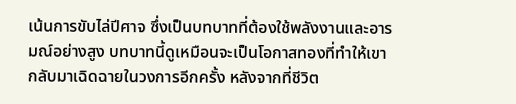เน้นการขับไล่ปีศาจ ซึ่งเป็นบทบาทที่ต้องใช้พลังงานและอารมณ์อย่างสูง บทบาทนี้ดูเหมือนจะเป็นโอกาสทองที่ทำให้เขากลับมาเฉิดฉายในวงการอีกครั้ง หลังจากที่ชีวิต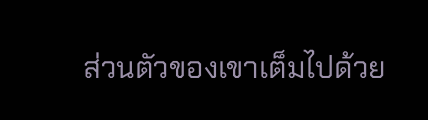ส่วนตัวของเขาเต็มไปด้วย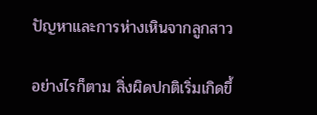ปัญหาและการห่างเหินจากลูกสาว

อย่างไรก็ตาม สิ่งผิดปกติเริ่มเกิดขึ้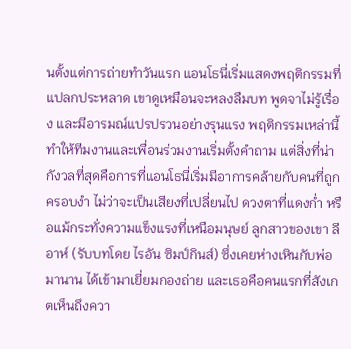นตั้งแต่การถ่ายทำวันแรก แอนโธนี่เริ่มแสดงพฤติกรรมที่แปลกประหลาด เขาดูเหมือนจะหลงลืมบท พูดจาไม่รู้เรื่อง และมีอารมณ์แปรปรวนอย่างรุนแรง พฤติกรรมเหล่านี้ทำให้ทีมงานและเพื่อนร่วมงานเริ่มตั้งคำถาม แต่สิ่งที่น่ากังวลที่สุดคือการที่แอนโธนี่เริ่มมีอาการคล้ายกับคนที่ถูกครอบงำ ไม่ว่าจะเป็นเสียงที่เปลี่ยนไป ดวงตาที่แดงก่ำ หรือแม้กระทั่งความแข็งแรงที่เหนือมนุษย์ ลูกสาวของเขา ลีอาห์ (รับบทโดย ไรอัน ซิมป์กินส์) ซึ่งเคยห่างเหินกับพ่อมานาน ได้เข้ามาเยี่ยมกองถ่าย และเธอคือคนแรกที่สังเกตเห็นถึงควา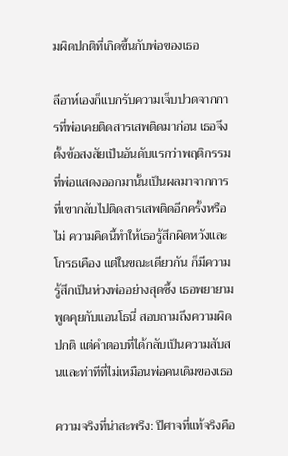มผิดปกติที่เกิดขึ้นกับพ่อของเธอ

ลีอาห์เองก็แบกรับความเจ็บปวดจากการที่พ่อเคยติดสารเสพติดมาก่อน เธอจึงตั้งข้อสงสัยเป็นอันดับแรกว่าพฤติกรรมที่พ่อแสดงออกมานั้นเป็นผลมาจากการที่เขากลับไปติดสารเสพติดอีกครั้งหรือไม่ ความคิดนี้ทำให้เธอรู้สึกผิดหวังและโกรธเคือง แต่ในขณะเดียวกัน ก็มีความรู้สึกเป็นห่วงพ่ออย่างสุดซึ้ง เธอพยายามพูดคุยกับแอนโธนี่ สอบถามถึงความผิดปกติ แต่คำตอบที่ได้กลับเป็นความสับสนและท่าทีที่ไม่เหมือนพ่อคนเดิมของเธอ

ความจริงที่น่าสะพรึง: ปีศาจที่แท้จริงคือ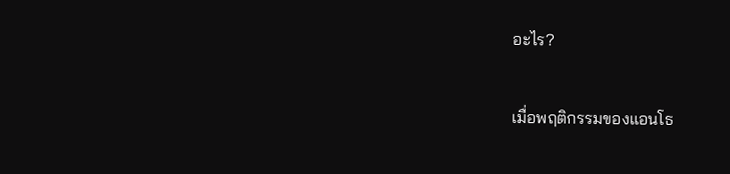อะไร?

เมื่อพฤติกรรมของแอนโธ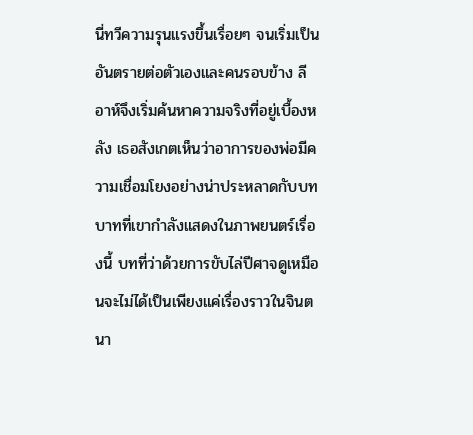นี่ทวีความรุนแรงขึ้นเรื่อยๆ จนเริ่มเป็นอันตรายต่อตัวเองและคนรอบข้าง ลีอาห์จึงเริ่มค้นหาความจริงที่อยู่เบื้องหลัง เธอสังเกตเห็นว่าอาการของพ่อมีความเชื่อมโยงอย่างน่าประหลาดกับบทบาทที่เขากำลังแสดงในภาพยนตร์เรื่องนี้ บทที่ว่าด้วยการขับไล่ปีศาจดูเหมือนจะไม่ได้เป็นเพียงแค่เรื่องราวในจินตนา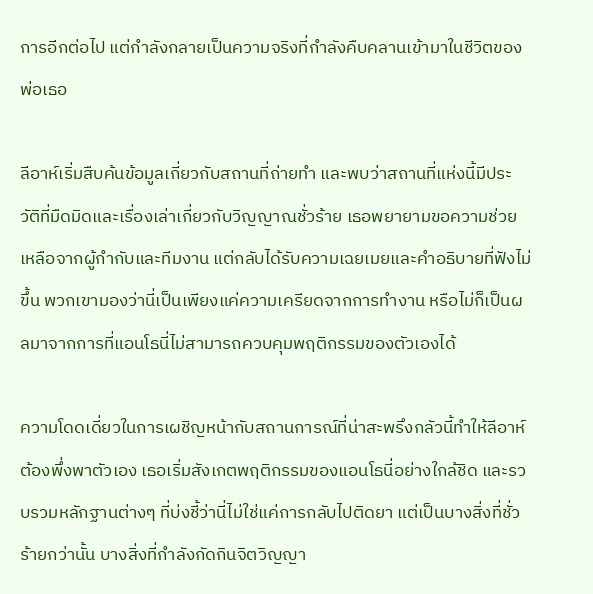การอีกต่อไป แต่กำลังกลายเป็นความจริงที่กำลังคืบคลานเข้ามาในชีวิตของพ่อเธอ

ลีอาห์เริ่มสืบค้นข้อมูลเกี่ยวกับสถานที่ถ่ายทำ และพบว่าสถานที่แห่งนี้มีประวัติที่มืดมิดและเรื่องเล่าเกี่ยวกับวิญญาณชั่วร้าย เธอพยายามขอความช่วยเหลือจากผู้กำกับและทีมงาน แต่กลับได้รับความเฉยเมยและคำอธิบายที่ฟังไม่ขึ้น พวกเขามองว่านี่เป็นเพียงแค่ความเครียดจากการทำงาน หรือไม่ก็เป็นผลมาจากการที่แอนโธนี่ไม่สามารถควบคุมพฤติกรรมของตัวเองได้

ความโดดเดี่ยวในการเผชิญหน้ากับสถานการณ์ที่น่าสะพรึงกลัวนี้ทำให้ลีอาห์ต้องพึ่งพาตัวเอง เธอเริ่มสังเกตพฤติกรรมของแอนโธนี่อย่างใกล้ชิด และรวบรวมหลักฐานต่างๆ ที่บ่งชี้ว่านี่ไม่ใช่แค่การกลับไปติดยา แต่เป็นบางสิ่งที่ชั่วร้ายกว่านั้น บางสิ่งที่กำลังกัดกินจิตวิญญา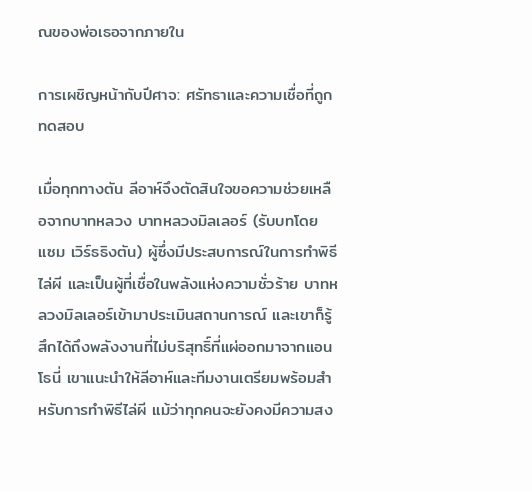ณของพ่อเธอจากภายใน

การเผชิญหน้ากับปีศาจ: ศรัทธาและความเชื่อที่ถูกทดสอบ

เมื่อทุกทางตัน ลีอาห์จึงตัดสินใจขอความช่วยเหลือจากบาทหลวง บาทหลวงมิลเลอร์ (รับบทโดย แซม เวิร์ธธิงตัน) ผู้ซึ่งมีประสบการณ์ในการทำพิธีไล่ผี และเป็นผู้ที่เชื่อในพลังแห่งความชั่วร้าย บาทหลวงมิลเลอร์เข้ามาประเมินสถานการณ์ และเขาก็รู้สึกได้ถึงพลังงานที่ไม่บริสุทธิ์ที่แผ่ออกมาจากแอนโธนี่ เขาแนะนำให้ลีอาห์และทีมงานเตรียมพร้อมสำหรับการทำพิธีไล่ผี แม้ว่าทุกคนจะยังคงมีความสง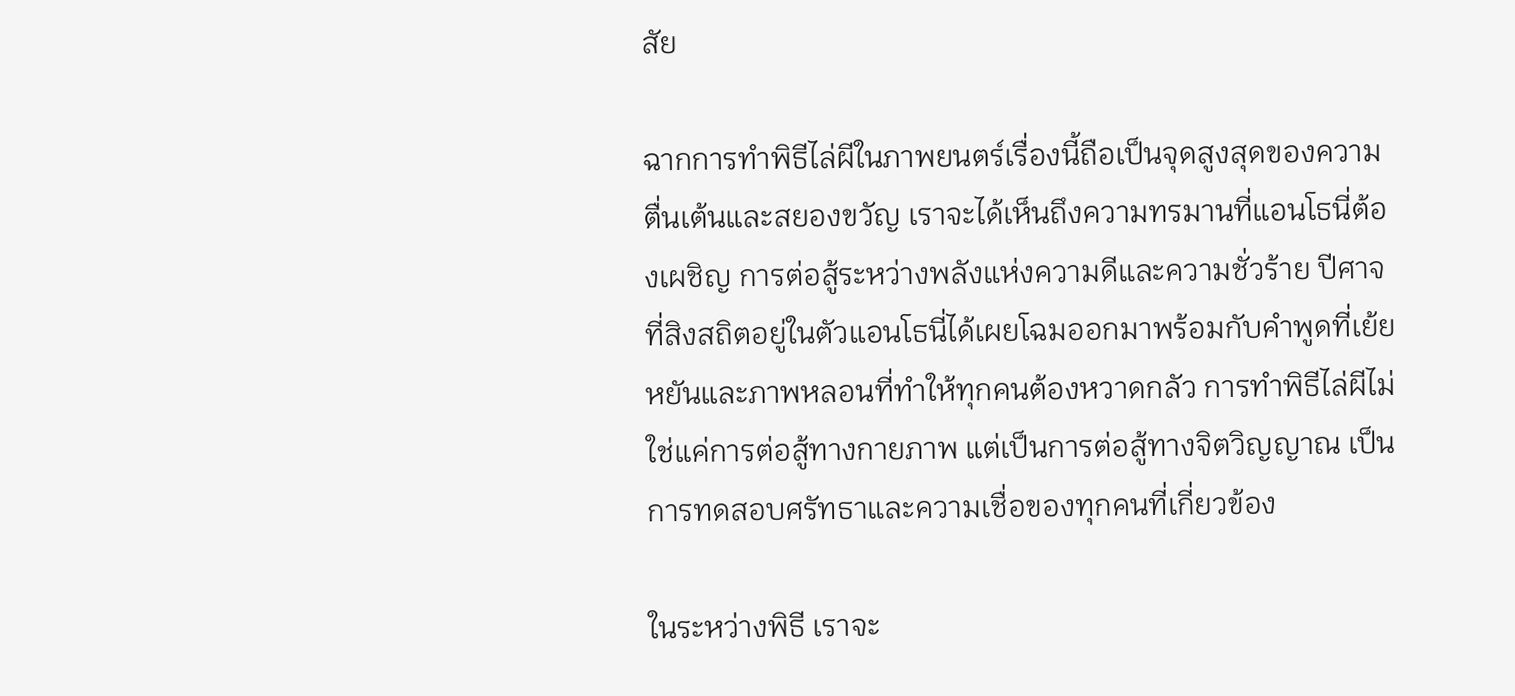สัย

ฉากการทำพิธีไล่ผีในภาพยนตร์เรื่องนี้ถือเป็นจุดสูงสุดของความตื่นเต้นและสยองขวัญ เราจะได้เห็นถึงความทรมานที่แอนโธนี่ต้องเผชิญ การต่อสู้ระหว่างพลังแห่งความดีและความชั่วร้าย ปีศาจที่สิงสถิตอยู่ในตัวแอนโธนี่ได้เผยโฉมออกมาพร้อมกับคำพูดที่เย้ยหยันและภาพหลอนที่ทำให้ทุกคนต้องหวาดกลัว การทำพิธีไล่ผีไม่ใช่แค่การต่อสู้ทางกายภาพ แต่เป็นการต่อสู้ทางจิตวิญญาณ เป็นการทดสอบศรัทธาและความเชื่อของทุกคนที่เกี่ยวข้อง

ในระหว่างพิธี เราจะ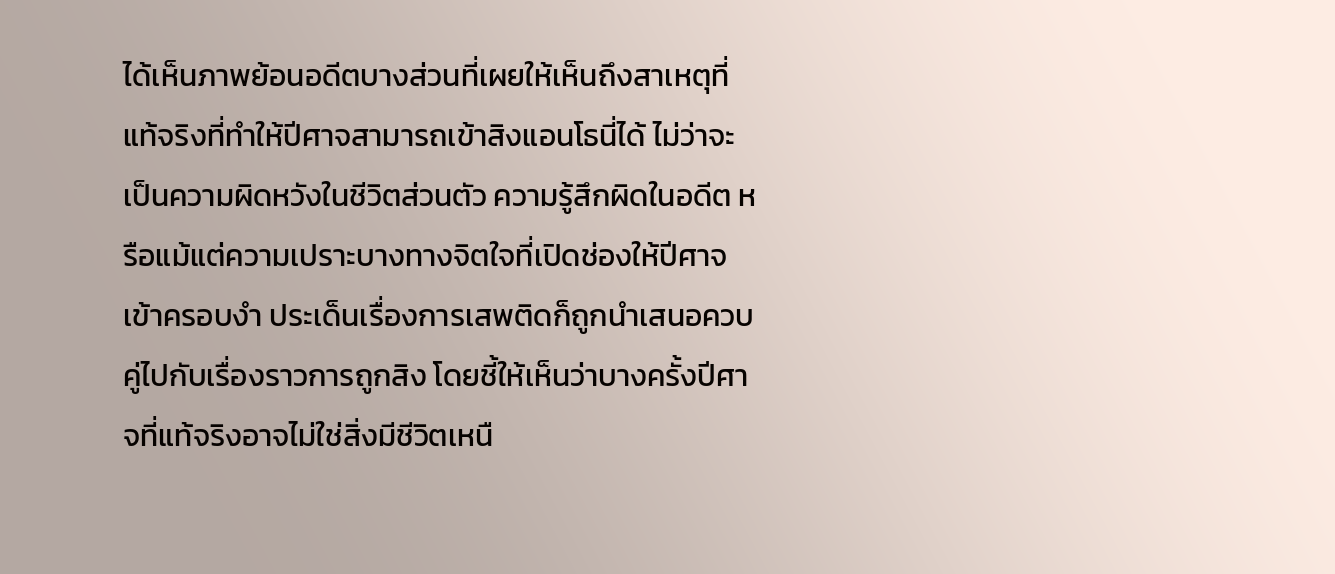ได้เห็นภาพย้อนอดีตบางส่วนที่เผยให้เห็นถึงสาเหตุที่แท้จริงที่ทำให้ปีศาจสามารถเข้าสิงแอนโธนี่ได้ ไม่ว่าจะเป็นความผิดหวังในชีวิตส่วนตัว ความรู้สึกผิดในอดีต หรือแม้แต่ความเปราะบางทางจิตใจที่เปิดช่องให้ปีศาจเข้าครอบงำ ประเด็นเรื่องการเสพติดก็ถูกนำเสนอควบคู่ไปกับเรื่องราวการถูกสิง โดยชี้ให้เห็นว่าบางครั้งปีศาจที่แท้จริงอาจไม่ใช่สิ่งมีชีวิตเหนื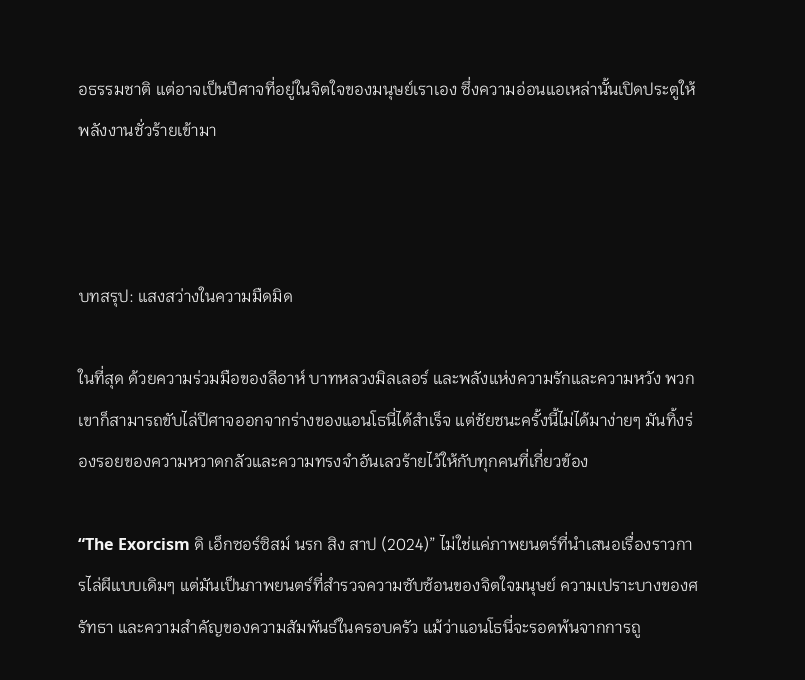อธรรมชาติ แต่อาจเป็นปีศาจที่อยู่ในจิตใจของมนุษย์เราเอง ซึ่งความอ่อนแอเหล่านั้นเปิดประตูให้พลังงานชั่วร้ายเข้ามา



บทสรุป: แสงสว่างในความมืดมิด

ในที่สุด ด้วยความร่วมมือของลีอาห์ บาทหลวงมิลเลอร์ และพลังแห่งความรักและความหวัง พวกเขาก็สามารถขับไล่ปีศาจออกจากร่างของแอนโธนี่ได้สำเร็จ แต่ชัยชนะครั้งนี้ไม่ได้มาง่ายๆ มันทิ้งร่องรอยของความหวาดกลัวและความทรงจำอันเลวร้ายไว้ให้กับทุกคนที่เกี่ยวข้อง

“The Exorcism ดิ เอ็กซอร์ซิสม์ นรก สิง สาป (2024)” ไม่ใช่แค่ภาพยนตร์ที่นำเสนอเรื่องราวการไล่ผีแบบเดิมๆ แต่มันเป็นภาพยนตร์ที่สำรวจความซับซ้อนของจิตใจมนุษย์ ความเปราะบางของศรัทธา และความสำคัญของความสัมพันธ์ในครอบครัว แม้ว่าแอนโธนี่จะรอดพ้นจากการถู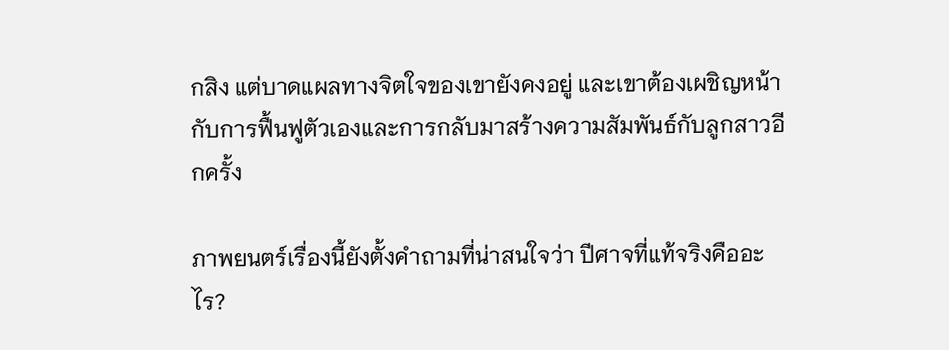กสิง แต่บาดแผลทางจิตใจของเขายังคงอยู่ และเขาต้องเผชิญหน้ากับการฟื้นฟูตัวเองและการกลับมาสร้างความสัมพันธ์กับลูกสาวอีกครั้ง

ภาพยนตร์เรื่องนี้ยังตั้งคำถามที่น่าสนใจว่า ปีศาจที่แท้จริงคืออะไร?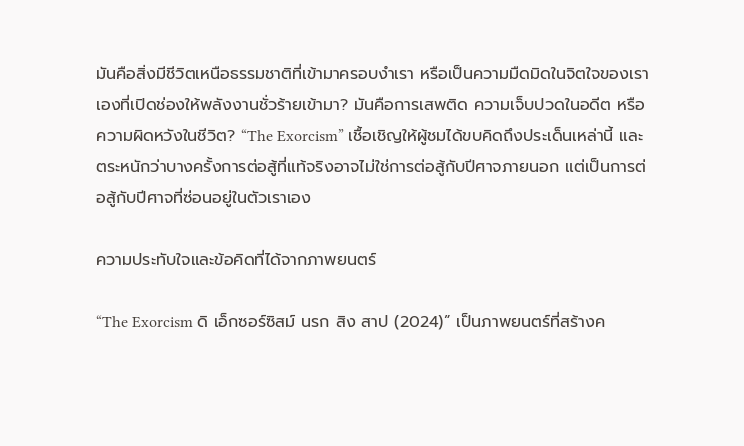มันคือสิ่งมีชีวิตเหนือธรรมชาติที่เข้ามาครอบงำเรา หรือเป็นความมืดมิดในจิตใจของเราเองที่เปิดช่องให้พลังงานชั่วร้ายเข้ามา? มันคือการเสพติด ความเจ็บปวดในอดีต หรือความผิดหวังในชีวิต? “The Exorcism” เชื้อเชิญให้ผู้ชมได้ขบคิดถึงประเด็นเหล่านี้ และตระหนักว่าบางครั้งการต่อสู้ที่แท้จริงอาจไม่ใช่การต่อสู้กับปีศาจภายนอก แต่เป็นการต่อสู้กับปีศาจที่ซ่อนอยู่ในตัวเราเอง

ความประทับใจและข้อคิดที่ได้จากภาพยนตร์

“The Exorcism ดิ เอ็กซอร์ซิสม์ นรก สิง สาป (2024)” เป็นภาพยนตร์ที่สร้างค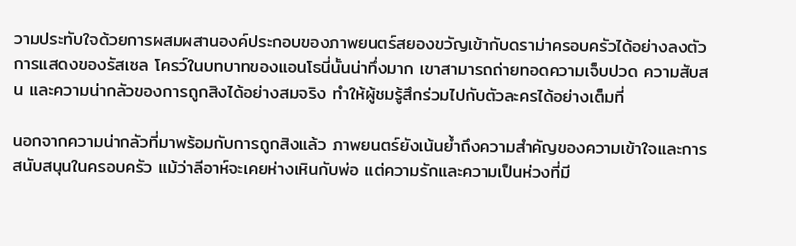วามประทับใจด้วยการผสมผสานองค์ประกอบของภาพยนตร์สยองขวัญเข้ากับดราม่าครอบครัวได้อย่างลงตัว การแสดงของรัสเซล โครว์ในบทบาทของแอนโธนี่นั้นน่าทึ่งมาก เขาสามารถถ่ายทอดความเจ็บปวด ความสับสน และความน่ากลัวของการถูกสิงได้อย่างสมจริง ทำให้ผู้ชมรู้สึกร่วมไปกับตัวละครได้อย่างเต็มที่

นอกจากความน่ากลัวที่มาพร้อมกับการถูกสิงแล้ว ภาพยนตร์ยังเน้นย้ำถึงความสำคัญของความเข้าใจและการสนับสนุนในครอบครัว แม้ว่าลีอาห์จะเคยห่างเหินกับพ่อ แต่ความรักและความเป็นห่วงที่มี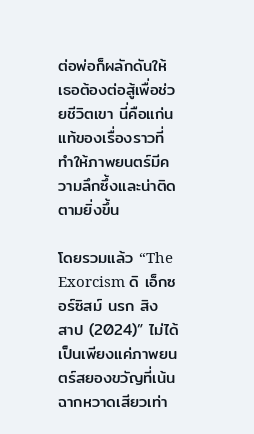ต่อพ่อก็ผลักดันให้เธอต้องต่อสู้เพื่อช่วยชีวิตเขา นี่คือแก่นแท้ของเรื่องราวที่ทำให้ภาพยนตร์มีความลึกซึ้งและน่าติดตามยิ่งขึ้น

โดยรวมแล้ว “The Exorcism ดิ เอ็กซอร์ซิสม์ นรก สิง สาป (2024)” ไม่ได้เป็นเพียงแค่ภาพยนตร์สยองขวัญที่เน้นฉากหวาดเสียวเท่า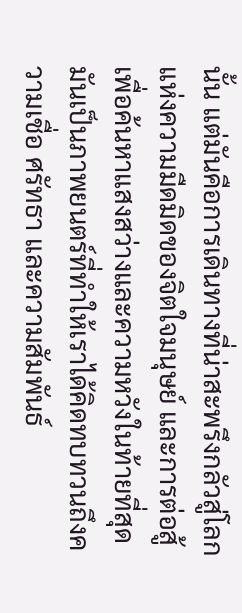นั้น แต่มันคือการเดินทางที่น่าสะพรึงกลัวสู่โลกแห่งความมืดมิดของจิตใจมนุษย์ และการต่อสู้เพื่อค้นหาแสงสว่างและความหวังในท้ายที่สุด มันเป็นภาพยนตร์ที่ทำให้เราได้คิดทบทวนถึงความเชื่อ ศรัทธา และความสัมพันธ์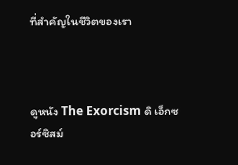ที่สำคัญในชีวิตของเรา



ดูหนัง The Exorcism ดิ เอ็กซอร์ซิสม์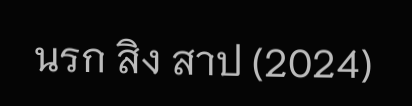นรก สิง สาป (2024)